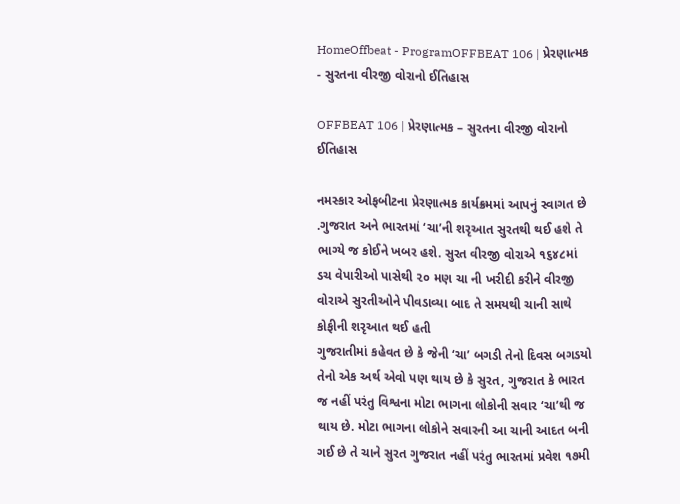HomeOffbeat - ProgramOFFBEAT 106 | પ્રેરણાત્મક - સુરતના વીરજી વોરાનો ઈતિહાસ

OFFBEAT 106 | પ્રેરણાત્મક – સુરતના વીરજી વોરાનો ઈતિહાસ

નમસ્કાર ઓફબીટના પ્રેરણાત્મક કાર્યક્રમમાં આપનું સ્વાગત છે .ગુજરાત અને ભારતમાં ‘ચા’ની શરૃઆત સુરતથી થઈ હશે તે ભાગ્યે જ કોઈને ખબર હશે. સુરત વીરજી વોરાએ ૧૬૪૮માં ડચ વેપારીઓ પાસેથી ૨૦ મણ ચા ની ખરીદી કરીને વીરજી વોરાએ સુરતીઓને પીવડાવ્યા બાદ તે સમયથી ચાની સાથે કોફીની શરૃઆત થઈ હતી
ગુજરાતીમાં કહેવત છે કે જેની ‘ચા’ બગડી તેનો દિવસ બગડયો તેનો એક અર્થ એવો પણ થાય છે કે સુરત, ગુજરાત કે ભારત જ નહીં પરંતુ વિશ્વના મોટા ભાગના લોકોની સવાર ‘ચા’થી જ થાય છે. મોટા ભાગના લોકોને સવારની આ ચાની આદત બની ગઈ છે તે ચાને સુરત ગુજરાત નહીં પરંતુ ભારતમાં પ્રવેશ ૧૭મી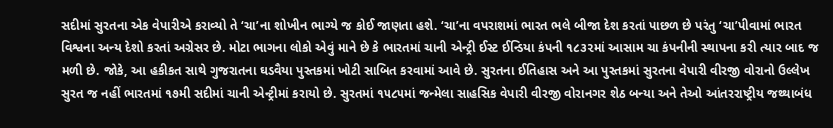સદીમાં સુરતના એક વેપારીએ કરાવ્યો તે ‘ચા’ના શોખીન ભાગ્યે જ કોઈ જાણતા હશે. ‘ચા’ના વપરાશમાં ભારત ભલે બીજા દેશ કરતાં પાછળ છે પરંતુ ‘ચા’પીવામાં ભારત વિશ્વના અન્ય દેશો કરતાં અગ્રેસર છે. મોટા ભાગના લોકો એવું માને છે કે ભારતમાં ચાની એન્ટ્રી ઈસ્ટ ઈન્ડિયા કંપની ૧૮૩૨માં આસામ ચા કંપનીની સ્થાપના કરી ત્યાર બાદ જ મળી છે. જોકે, આ હકીકત સાથે ગુજરાતના ઘડવૈયા પુસ્તકમાં ખોટી સાબિત કરવામાં આવે છે. સુરતના ઈતિહાસ અને આ પુસ્તકમાં સુરતના વેપારી વીરજી વોરાનો ઉલ્લેખ સુરત જ નહીં ભારતમાં ૧૭મી સદીમાં ચાની એન્ટ્રીમાં કરાયો છે. સુરતમાં ૧૫૮૫માં જન્મેલા સાહસિક વેપારી વીરજી વોરાનગર શેઠ બન્યા અને તેઓ આંતરરાષ્ટ્રીય જથ્થાબંધ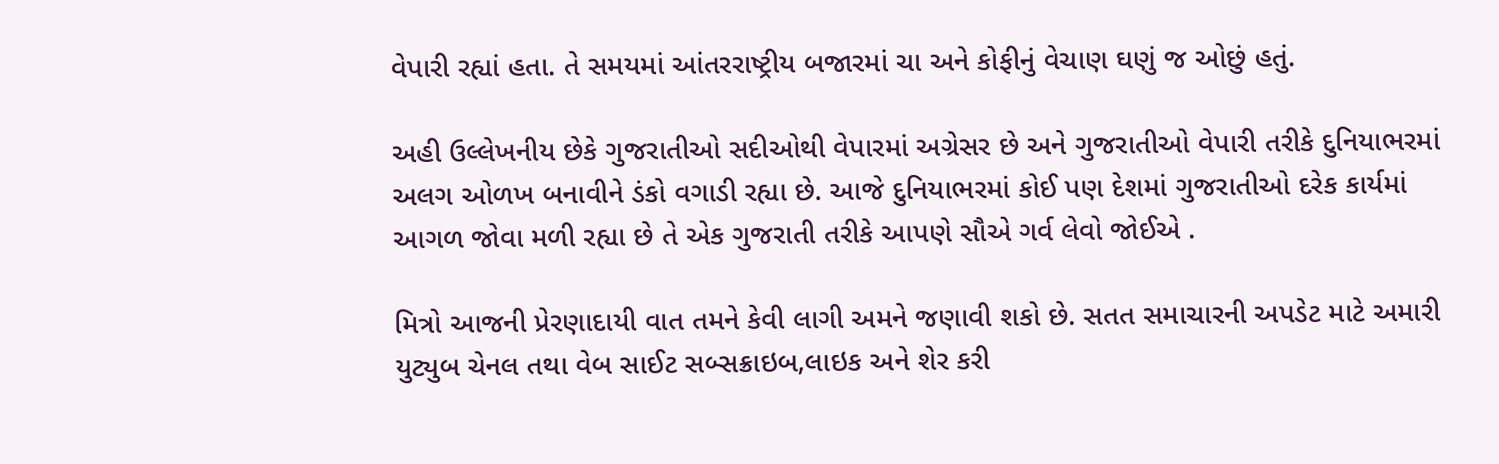વેપારી રહ્યાં હતા. તે સમયમાં આંતરરાષ્ટ્રીય બજારમાં ચા અને કોફીનું વેચાણ ઘણું જ ઓછું હતું.

અહી ઉલ્લેખનીય છેકે ગુજરાતીઓ સદીઓથી વેપારમાં અગ્રેસર છે અને ગુજરાતીઓ વેપારી તરીકે દુનિયાભરમાં અલગ ઓળખ બનાવીને ડંકો વગાડી રહ્યા છે. આજે દુનિયાભરમાં કોઈ પણ દેશમાં ગુજરાતીઓ દરેક કાર્યમાં આગળ જોવા મળી રહ્યા છે તે એક ગુજરાતી તરીકે આપણે સૌએ ગર્વ લેવો જોઈએ .

મિત્રો આજની પ્રેરણાદાયી વાત તમને કેવી લાગી અમને જણાવી શકો છે. સતત સમાચારની અપડેટ માટે અમારી યુટ્યુબ ચેનલ તથા વેબ સાઈટ સબ્સક્રાઇબ,લાઇક અને શેર કરી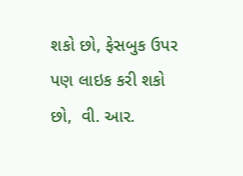શકો છો, ફેસબુક ઉપર પણ લાઇક કરી શકો છો,  વી. આર.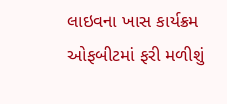લાઇવના ખાસ કાર્યક્રમ ઓફબીટમાં ફરી મળીશું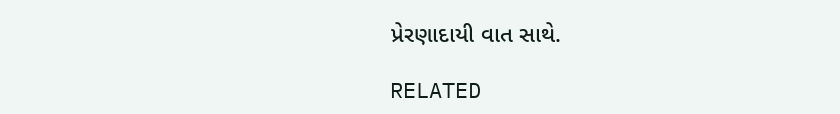પ્રેરણાદાયી વાત સાથે.

RELATED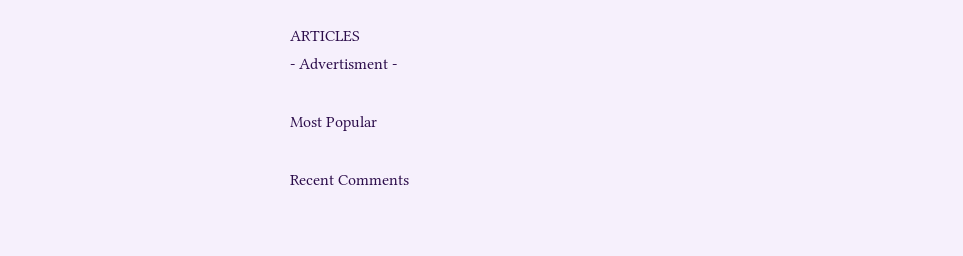ARTICLES
- Advertisment -

Most Popular

Recent Comments